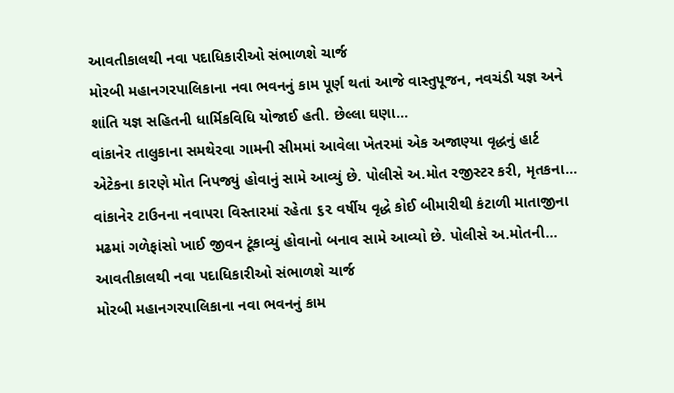આવતીકાલથી નવા પદાધિકારીઓ સંભાળશે ચાર્જ
મોરબી મહાનગરપાલિકાના નવા ભવનનું કામ પૂર્ણ થતાં આજે વાસ્તુપૂજન, નવચંડી યજ્ઞ અને શાંતિ યજ્ઞ સહિતની ધાર્મિકવિધિ યોજાઈ હતી. છેલ્લા ઘણા...
વાંકાનેર તાલુકાના સમથેરવા ગામની સીમમાં આવેલા ખેતરમાં એક અજાણ્યા વૃદ્ધનું હાર્ટ એટેકના કારણે મોત નિપજ્યું હોવાનું સામે આવ્યું છે. પોલીસે અ.મોત રજીસ્ટર કરી, મૃતકના...
વાંકાનેર ટાઉનના નવાપરા વિસ્તારમાં રહેતા ૬૨ વર્ષીય વૃદ્ધે કોઈ બીમારીથી કંટાળી માતાજીના મઢમાં ગળેફાંસો ખાઈ જીવન ટૂંકાવ્યું હોવાનો બનાવ સામે આવ્યો છે. પોલીસે અ.મોતની...
આવતીકાલથી નવા પદાધિકારીઓ સંભાળશે ચાર્જ
મોરબી મહાનગરપાલિકાના નવા ભવનનું કામ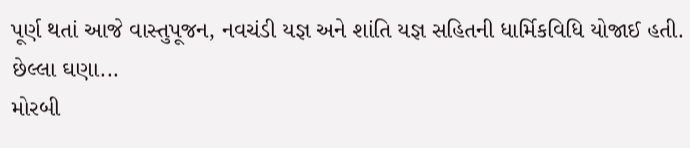પૂર્ણ થતાં આજે વાસ્તુપૂજન, નવચંડી યજ્ઞ અને શાંતિ યજ્ઞ સહિતની ધાર્મિકવિધિ યોજાઈ હતી. છેલ્લા ઘણા...
મોરબી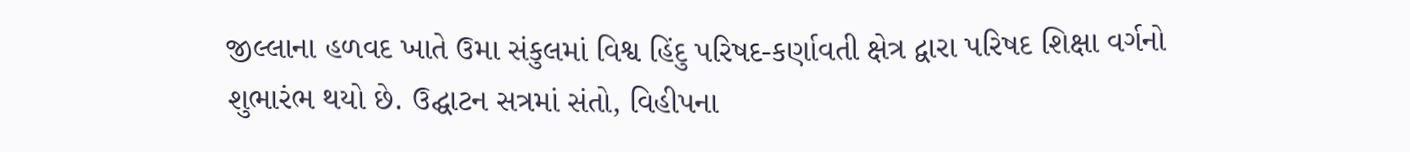જીલ્લાના હળવદ ખાતે ઉમા સંકુલમાં વિશ્વ હિંદુ પરિષદ-કર્ણાવતી ક્ષેત્ર દ્વારા પરિષદ શિક્ષા વર્ગનો શુભારંભ થયો છે. ઉદ્ઘાટન સત્રમાં સંતો, વિહીપના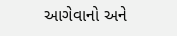આગેવાનો અને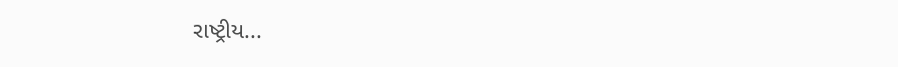રાષ્ટ્રીય...